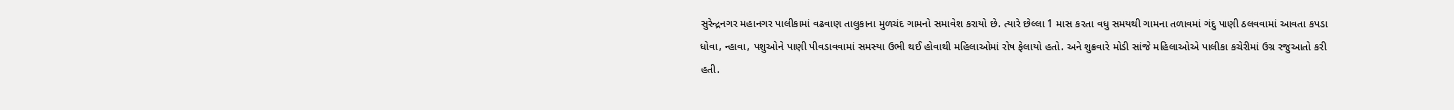સુરેન્દ્રનગર મહાનગર પાલીકામાં વઢવાણ તાલુકાના મુળચંદ ગામનો સમાવેશ કરાયો છે. ત્યારે છેલ્લા 1 માસ કરતા વધુ સમયથી ગામના તળાવમાં ગંદુ પાણી ઠલવવામાં આવતા કપડા ધોવા, ન્હાવા, પશુઓને પાણી પીવડાવવામાં સમસ્યા ઉભી થઈ હોવાથી મહિલાઓમાં રોષ ફેલાયો હતો. અને શુક્રવારે મોડી સાંજે મહિલાઓએ પાલીકા કચેરીમાં ઉગ્ર રજુઆતો કરી હતી.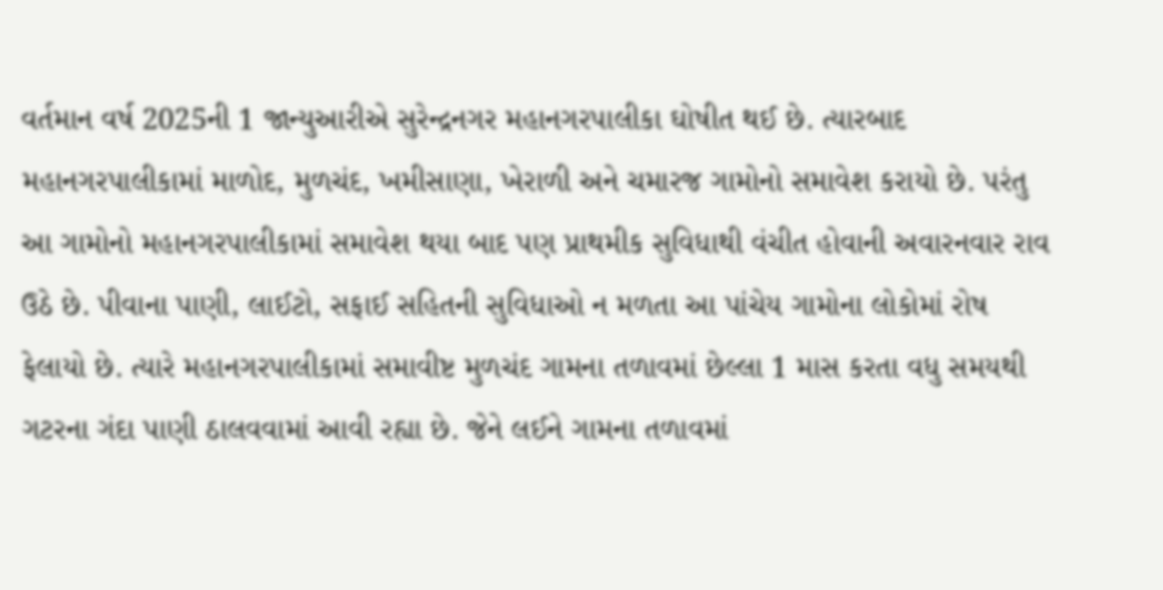વર્તમાન વર્ષ 2025ની 1 જાન્યુઆરીએ સુરેન્દ્રનગર મહાનગરપાલીકા ઘોષીત થઈ છે. ત્યારબાદ મહાનગરપાલીકામાં માળોદ, મુળચંદ, ખમીસાણા, ખેરાળી અને ચમારજ ગામોનો સમાવેશ કરાયો છે. પરંતુ આ ગામોનો મહાનગરપાલીકામાં સમાવેશ થયા બાદ પણ પ્રાથમીક સુવિધાથી વંચીત હોવાની અવારનવાર રાવ ઉઠે છે. પીવાના પાણી, લાઈટો, સફાઈ સહિતની સુવિધાઓ ન મળતા આ પાંચેય ગામોના લોકોમાં રોષ ફેલાયો છે. ત્યારે મહાનગરપાલીકામાં સમાવીષ્ટ મુળચંદ ગામના તળાવમાં છેલ્લા 1 માસ કરતા વધુ સમયથી ગટરના ગંદા પાણી ઠાલવવામાં આવી રહ્યા છે. જેને લઈને ગામના તળાવમાં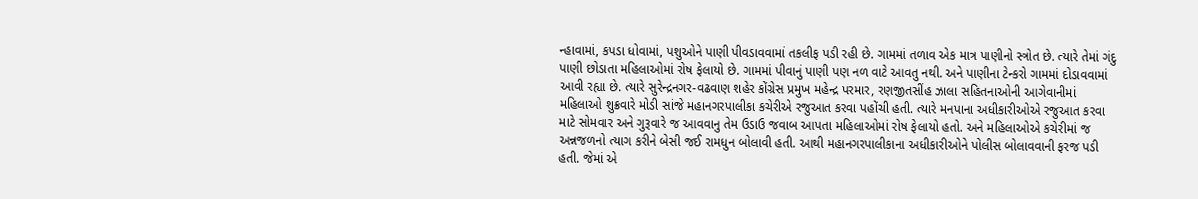ન્હાવામાં, કપડા ધોવામાં, પશુઓને પાણી પીવડાવવામાં તકલીફ પડી રહી છે. ગામમાં તળાવ એક માત્ર પાણીનો સ્ત્રોત છે. ત્યારે તેમાં ગંદુ પાણી છોડાતા મહિલાઓમાં રોષ ફેલાયો છે. ગામમાં પીવાનું પાણી પણ નળ વાટે આવતુ નથી. અને પાણીના ટેન્કરો ગામમાં દોડાવવામાં આવી રહ્યા છે. ત્યારે સુરેન્દ્રનગર-વઢવાણ શહેર કોંગ્રેસ પ્રમુખ મહેન્દ્ર પરમાર, રણજીતસીંહ ઝાલા સહિતનાઓની આગેવાનીમાં મહિલાઓ શુક્રવારે મોડી સાંજે મહાનગરપાલીકા કચેરીએ રજુઆત કરવા પહોંચી હતી. ત્યારે મનપાના અધીકારીઓએ રજુઆત કરવા માટે સોમવાર અને ગુરૂવારે જ આવવાનુ તેમ ઉડાઉ જવાબ આપતા મહિલાઓમાં રોષ ફેલાયો હતો. અને મહિલાઓએ કચેરીમાં જ અન્નજળનો ત્યાગ કરીને બેસી જઈ રામધુન બોલાવી હતી. આથી મહાનગરપાલીકાના અધીકારીઓને પોલીસ બોલાવવાની ફરજ પડી હતી. જેમાં એ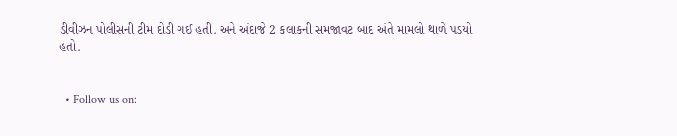ડીવીઝન પોલીસની ટીમ દોડી ગઈ હતી. અને અંદાજે 2 કલાકની સમજાવટ બાદ અંતે મામલો થાળે પડયો હતો.


  • Follow us on: